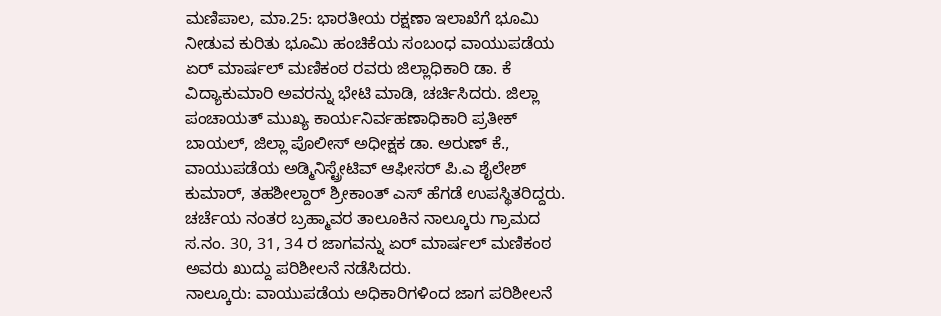ಮಣಿಪಾಲ, ಮಾ.25: ಭಾರತೀಯ ರಕ್ಷಣಾ ಇಲಾಖೆಗೆ ಭೂಮಿ ನೀಡುವ ಕುರಿತು ಭೂಮಿ ಹಂಚಿಕೆಯ ಸಂಬಂಧ ವಾಯುಪಡೆಯ ಏರ್ ಮಾರ್ಷಲ್ ಮಣಿಕಂಠ ರವರು ಜಿಲ್ಲಾಧಿಕಾರಿ ಡಾ. ಕೆ ವಿದ್ಯಾಕುಮಾರಿ ಅವರನ್ನು ಭೇಟಿ ಮಾಡಿ, ಚರ್ಚಿಸಿದರು. ಜಿಲ್ಲಾ ಪಂಚಾಯತ್ ಮುಖ್ಯ ಕಾರ್ಯನಿರ್ವಹಣಾಧಿಕಾರಿ ಪ್ರತೀಕ್ ಬಾಯಲ್, ಜಿಲ್ಲಾ ಪೊಲೀಸ್ ಅಧೀಕ್ಷಕ ಡಾ. ಅರುಣ್ ಕೆ., ವಾಯುಪಡೆಯ ಅಡ್ಮಿನಿಸ್ಟ್ರೇಟಿವ್ ಆಫೀಸರ್ ಪಿ.ಎ ಶೈಲೇಶ್ ಕುಮಾರ್, ತಹಶೀಲ್ದಾರ್ ಶ್ರೀಕಾಂತ್ ಎಸ್ ಹೆಗಡೆ ಉಪಸ್ಥಿತರಿದ್ದರು. ಚರ್ಚೆಯ ನಂತರ ಬ್ರಹ್ಮಾವರ ತಾಲೂಕಿನ ನಾಲ್ಕೂರು ಗ್ರಾಮದ ಸ.ನಂ. 30, 31, 34 ರ ಜಾಗವನ್ನು ಏರ್ ಮಾರ್ಷಲ್ ಮಣಿಕಂಠ ಅವರು ಖುದ್ದು ಪರಿಶೀಲನೆ ನಡೆಸಿದರು.
ನಾಲ್ಕೂರು: ವಾಯುಪಡೆಯ ಅಧಿಕಾರಿಗಳಿಂದ ಜಾಗ ಪರಿಶೀಲನೆ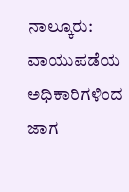ನಾಲ್ಕೂರು: ವಾಯುಪಡೆಯ ಅಧಿಕಾರಿಗಳಿಂದ ಜಾಗ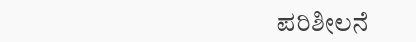ಪರಿಶೀಲನೆ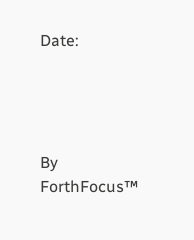Date:




By
ForthFocus™